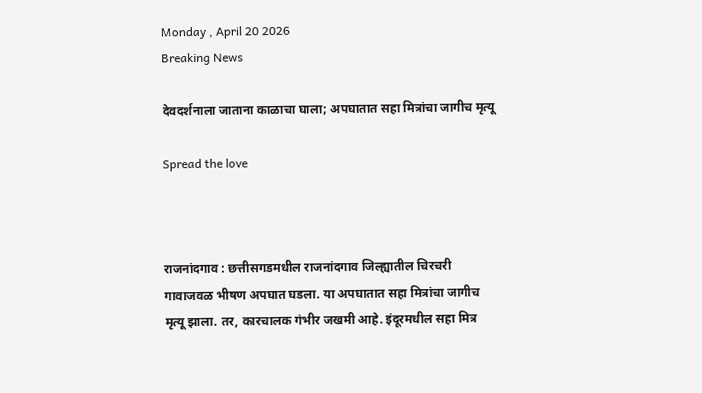Monday , April 20 2026
Breaking News

देवदर्शनाला जाताना काळाचा घाला; अपघातात सहा मित्रांचा जागीच मृत्यू

Spread the love



राजनांदगाव : छत्तीसगडमधील राजनांदगाव जिल्ह्यातील चिरचरी गावाजवळ भीषण अपघात घडला. या अपघातात सहा मित्रांचा जागीच मृत्यू झाला. तर, कारचालक गंभीर जखमी आहे. इंदूरमधील सहा मित्र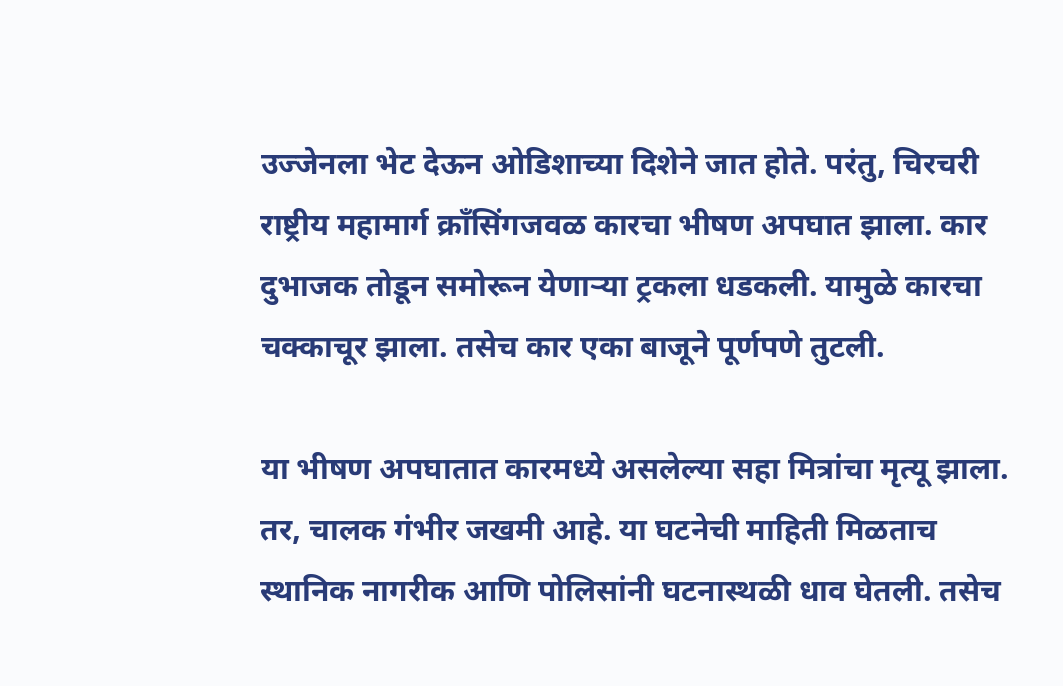उज्जेनला भेट देऊन ओडिशाच्या दिशेने जात होते. परंतु, चिरचरी राष्ट्रीय महामार्ग क्राँसिंगजवळ कारचा भीषण अपघात झाला. कार दुभाजक तोडून समोरून येणाऱ्या ट्रकला धडकली. यामुळे कारचा चक्काचूर झाला. तसेच कार एका बाजूने पूर्णपणे तुटली.

या भीषण अपघातात कारमध्ये असलेल्या सहा मित्रांचा मृत्यू झाला. तर, चालक गंभीर जखमी आहे. या घटनेची माहिती मिळताच स्थानिक नागरीक आणि पोलिसांनी घटनास्थळी धाव घेतली. तसेच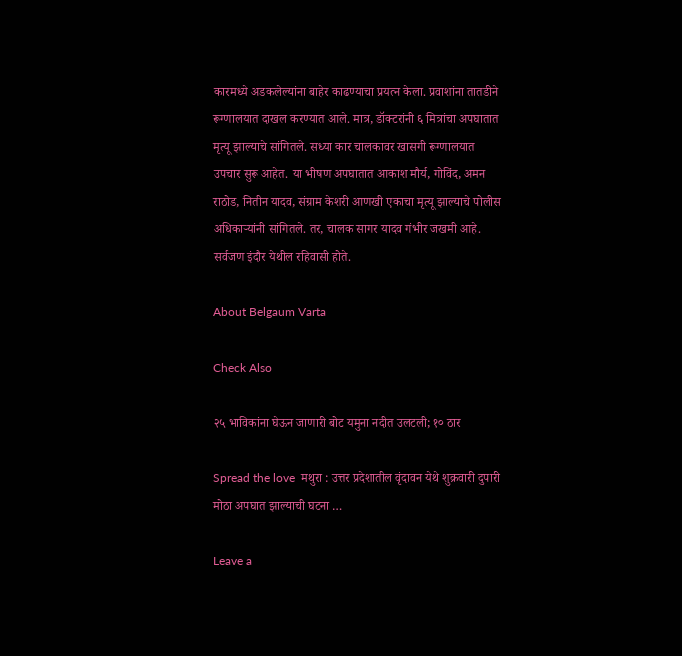कारमध्ये अडकलेल्यांना बाहेर काढण्याचा प्रयत्न केला. प्रवाशांना तातडीने रूग्णालयात दाखल करण्यात आले. मात्र, डॉक्टरांनी ६ मित्रांचा अपघातात मृत्यू झाल्याचे सांगितले. सध्या कार चालकावर खासगी रूग्णालयात उपचार सुरू आहेत. या भीषण अपघातात आकाश मौर्य, गोविंद, अमन राठोड, नितीन यादव, संग्राम केशरी आणखी एकाचा मृत्यू झाल्याचे पोलीस अधिकाऱ्यांनी सांगितले. तर, चालक सागर यादव गंभीर जखमी आहे. सर्वजण इंदौर येथील रहिवासी होते.

About Belgaum Varta

Check Also

२५ भाविकांना घेऊन जाणारी बोट यमुना नदीत उलटली; १० ठार

Spread the love  मथुरा : उत्तर प्रदेशातील वृंदावन येथे शुक्रवारी दुपारी मोठा अपघात झाल्याची घटना …

Leave a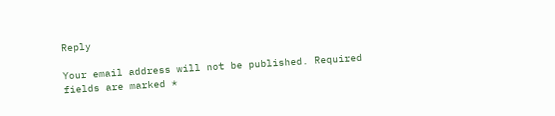Reply

Your email address will not be published. Required fields are marked *